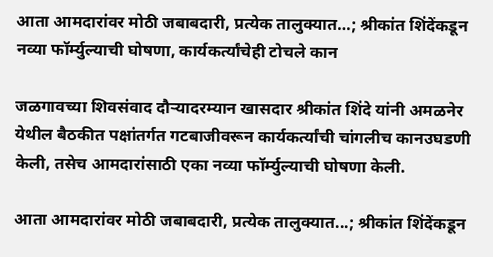आता आमदारांवर मोठी जबाबदारी, प्रत्येक तालुक्यात…; श्रीकांत शिंदेंकडून नव्या फॉर्म्युल्याची घोषणा, कार्यकर्त्यांचेही टोचले कान

जळगावच्या शिवसंवाद दौऱ्यादरम्यान खासदार श्रीकांत शिंदे यांनी अमळनेर येथील बैठकीत पक्षांतर्गत गटबाजीवरून कार्यकर्त्यांची चांगलीच कानउघडणी केली, तसेच आमदारांसाठी एका नव्या फॉर्म्युल्याची घोषणा केली.

आता आमदारांवर मोठी जबाबदारी, प्रत्येक तालुक्यात...; श्रीकांत शिंदेंकडून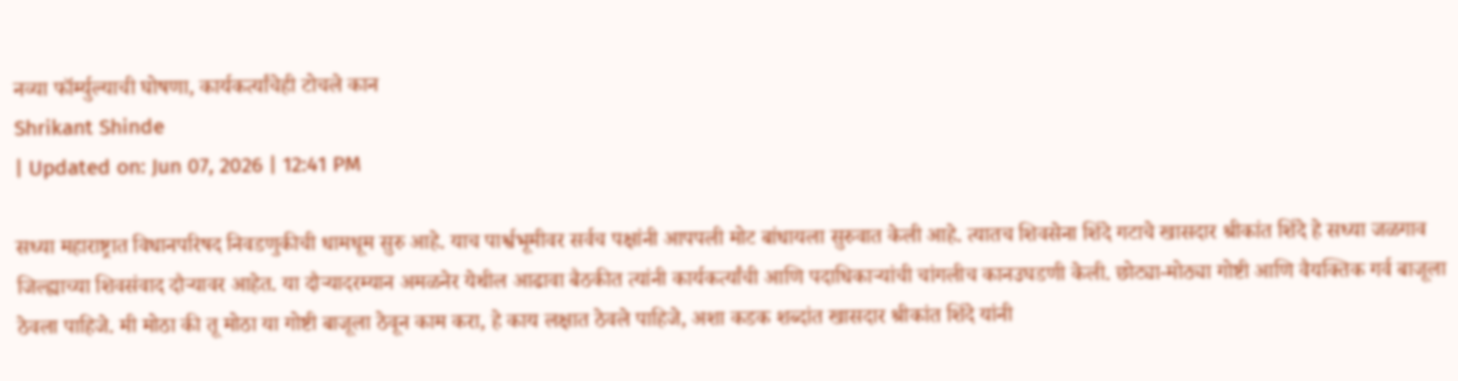नव्या फॉर्म्युल्याची घोषणा, कार्यकर्त्यांचेही टोचले कान
Shrikant Shinde
| Updated on: Jun 07, 2026 | 12:41 PM

सध्या महाराष्ट्रात विधानपरिषद निवडणुकीची धामधूम सुरु आहे. याच पार्श्वभूमीवर सर्वच पक्षांनी आपपली मोट बांधायला सुरुवात केली आहे. त्यातच शिवसेना शिंदे गटाचे खासदार श्रीकांत शिंदे हे सध्या जळगाव जिल्ह्याच्या शिवसंवाद दौऱ्यावर आहेत. या दौऱ्यादरम्यान अमळनेर येथील आढावा बैठकीत त्यांनी कार्यकर्त्यांची आणि पदाधिकाऱ्यांची चांगलीच कानउघडणी केली. छोट्या-मोठ्या गोष्टी आणि वैयक्तिक गर्व बाजूला ठेवला पाहिजे. मी मोठा की तू मोठा या गोष्टी बाजूला ठेवून काम करा, हे काय लक्षात ठेवले पाहिजे, अशा कडक शब्दांत खासदार श्रीकांत शिंदे यांनी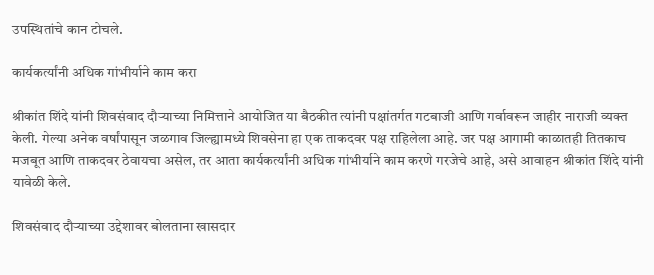उपस्थितांचे कान टोचले.

कार्यकर्त्यांनी अधिक गांभीर्याने काम करा

श्रीकांत शिंदे यांनी शिवसंवाद दौऱ्याच्या निमित्ताने आयोजित या बैठकीत त्यांनी पक्षांतर्गत गटबाजी आणि गर्वावरून जाहीर नाराजी व्यक्त केली. गेल्या अनेक वर्षांपासून जळगाव जिल्ह्यामध्ये शिवसेना हा एक ताकदवर पक्ष राहिलेला आहे. जर पक्ष आगामी काळातही तितकाच मजबूत आणि ताकदवर ठेवायचा असेल, तर आता कार्यकर्त्यांनी अधिक गांभीर्याने काम करणे गरजेचे आहे, असे आवाहन श्रीकांत शिंदे यांनी यावेळी केले.

शिवसंवाद दौऱ्याच्या उद्देशावर बोलताना खासदार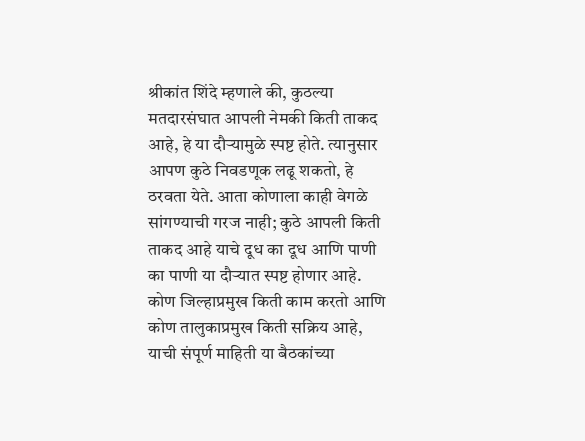श्रीकांत शिंदे म्हणाले की, कुठल्या मतदारसंघात आपली नेमकी किती ताकद आहे, हे या दौऱ्यामुळे स्पष्ट होते. त्यानुसार आपण कुठे निवडणूक लढू शकतो, हे ठरवता येते. आता कोणाला काही वेगळे सांगण्याची गरज नाही; कुठे आपली किती ताकद आहे याचे दूध का दूध आणि पाणी का पाणी या दौऱ्यात स्पष्ट होणार आहे. कोण जिल्हाप्रमुख किती काम करतो आणि कोण तालुकाप्रमुख किती सक्रिय आहे, याची संपूर्ण माहिती या बैठकांच्या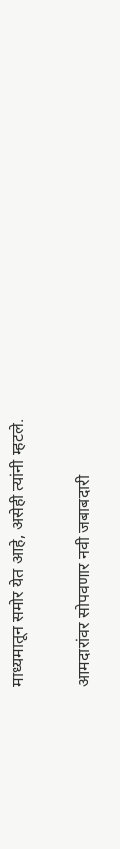माध्यमातून समोर येत आहे, असेही त्यांनी म्हटले.

आमदारांवर सोपवणार नवी जबाबदारी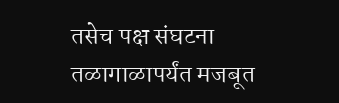तसेच पक्ष संघटना तळागाळापर्यंत मजबूत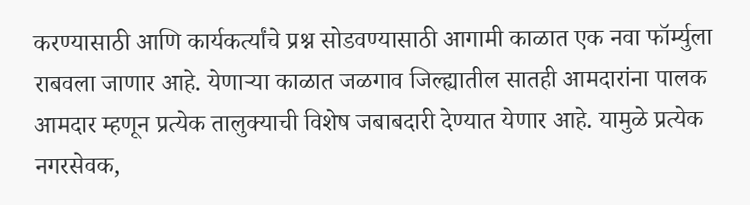करण्यासाठी आणि कार्यकर्त्यांचे प्रश्न सोडवण्यासाठी आगामी काळात एक नवा फॉर्म्युला राबवला जाणार आहे. येणाऱ्या काळात जळगाव जिल्ह्यातील सातही आमदारांना पालक आमदार म्हणून प्रत्येक तालुक्याची विशेष जबाबदारी देण्यात येणार आहे. यामुळे प्रत्येक नगरसेवक,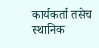कार्यकर्ता तसेच स्थानिक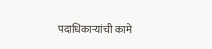पदाधिकाऱ्यांची कामे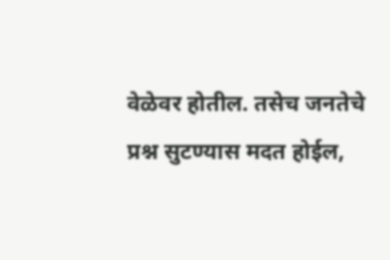वेळेवर होतील. तसेच जनतेचे प्रश्न सुटण्यास मदत होईल,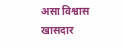असा विश्वास खासदार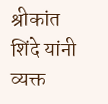श्रीकांत शिंदे यांनी व्यक्त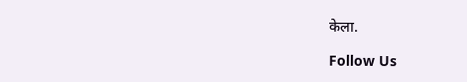केला.

Follow Us